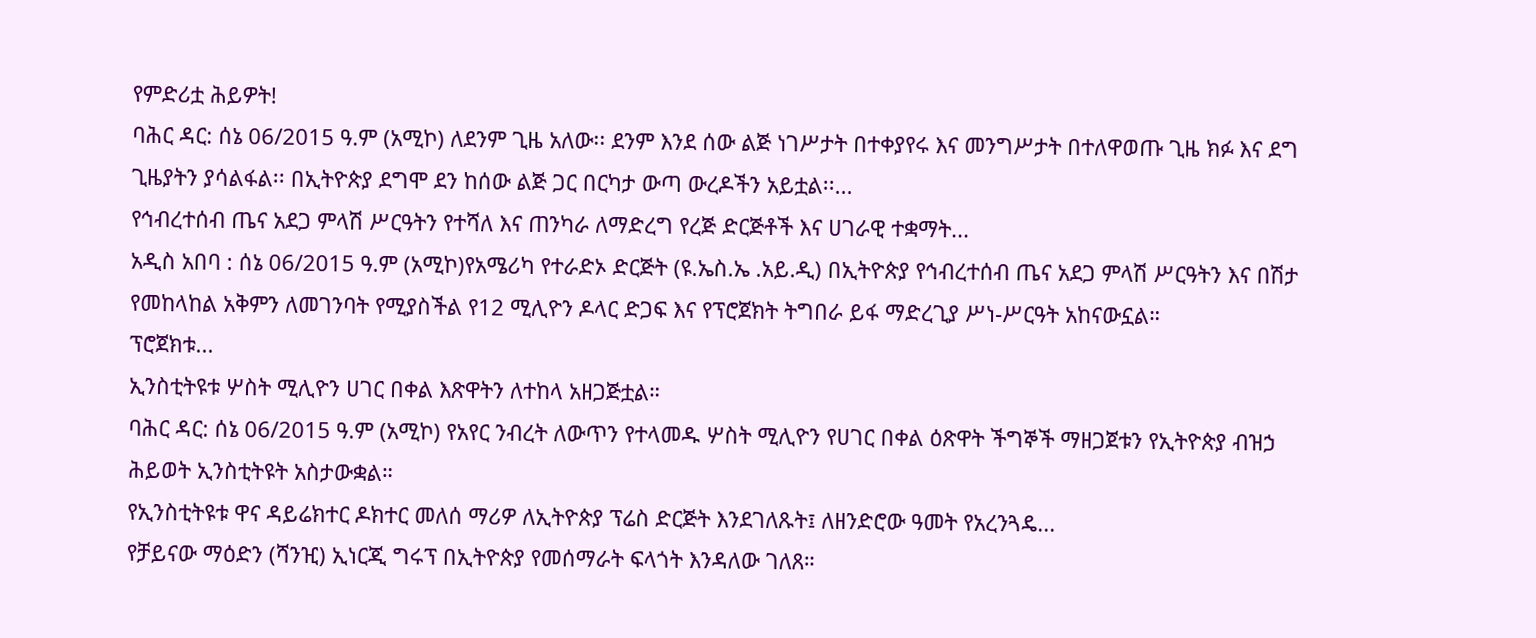የምድሪቷ ሕይዎት!
ባሕር ዳር: ሰኔ 06/2015 ዓ.ም (አሚኮ) ለደንም ጊዜ አለው፡፡ ደንም እንደ ሰው ልጅ ነገሥታት በተቀያየሩ እና መንግሥታት በተለዋወጡ ጊዜ ክፉ እና ደግ ጊዜያትን ያሳልፋል፡፡ በኢትዮጵያ ደግሞ ደን ከሰው ልጅ ጋር በርካታ ውጣ ውረዶችን አይቷል፡፡...
የኅብረተሰብ ጤና አደጋ ምላሽ ሥርዓትን የተሻለ እና ጠንካራ ለማድረግ የረጅ ድርጅቶች እና ሀገራዊ ተቋማት...
አዲስ አበባ : ሰኔ 06/2015 ዓ.ም (አሚኮ)የአሜሪካ የተራድኦ ድርጅት (ዩ.ኤስ.ኤ .አይ.ዲ) በኢትዮጵያ የኅብረተሰብ ጤና አደጋ ምላሽ ሥርዓትን እና በሽታ የመከላከል አቅምን ለመገንባት የሚያስችል የ12 ሚሊዮን ዶላር ድጋፍ እና የፕሮጀክት ትግበራ ይፋ ማድረጊያ ሥነ-ሥርዓት አከናውኗል።
ፕሮጀክቱ...
ኢንስቲትዩቱ ሦስት ሚሊዮን ሀገር በቀል እጽዋትን ለተከላ አዘጋጅቷል።
ባሕር ዳር: ሰኔ 06/2015 ዓ.ም (አሚኮ) የአየር ንብረት ለውጥን የተላመዱ ሦስት ሚሊዮን የሀገር በቀል ዕጽዋት ችግኞች ማዘጋጀቱን የኢትዮጵያ ብዝኃ ሕይወት ኢንስቲትዩት አስታውቋል።
የኢንስቲትዩቱ ዋና ዳይሬክተር ዶክተር መለሰ ማሪዎ ለኢትዮጵያ ፕሬስ ድርጅት እንደገለጹት፤ ለዘንድሮው ዓመት የአረንጓዴ...
የቻይናው ማዕድን (ሻንዢ) ኢነርጂ ግሩፕ በኢትዮጵያ የመሰማራት ፍላጎት እንዳለው ገለጸ።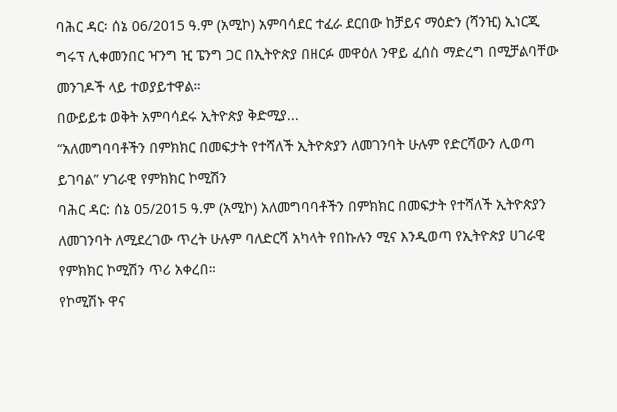ባሕር ዳር፡ ሰኔ 06/2015 ዓ.ም (አሚኮ) አምባሳደር ተፈራ ደርበው ከቻይና ማዕድን (ሻንዢ) ኢነርጂ ግሩፕ ሊቀመንበር ዣንግ ዢ ፔንግ ጋር በኢትዮጵያ በዘርፉ መዋዕለ ንዋይ ፈሰስ ማድረግ በሚቻልባቸው መንገዶች ላይ ተወያይተዋል።
በውይይቱ ወቅት አምባሳደሩ ኢትዮጵያ ቅድሚያ...
“አለመግባባቶችን በምክክር በመፍታት የተሻለች ኢትዮጵያን ለመገንባት ሁሉም የድርሻውን ሊወጣ ይገባል” ሃገራዊ የምክክር ኮሚሽን
ባሕር ዳር: ሰኔ 05/2015 ዓ.ም (አሚኮ) አለመግባባቶችን በምክክር በመፍታት የተሻለች ኢትዮጵያን ለመገንባት ለሚደረገው ጥረት ሁሉም ባለድርሻ አካላት የበኩሉን ሚና እንዲወጣ የኢትዮጵያ ሀገራዊ የምክክር ኮሚሽን ጥሪ አቀረበ።
የኮሚሽኑ ዋና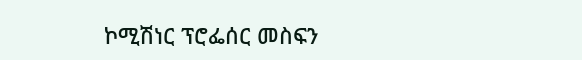ኮሚሽነር ፕሮፌሰር መስፍን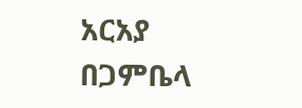አርአያ በጋምቤላ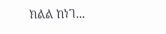ክልል ከነገ...